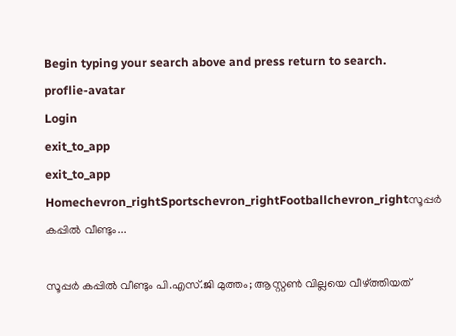Begin typing your search above and press return to search.
proflie-avatar
Login
exit_to_app
exit_to_app
Homechevron_rightSportschevron_rightFootballchevron_rightസൂപ്പർ കപ്പിൽ വീണ്ടും...

സൂപ്പർ കപ്പിൽ വീണ്ടും പി.എസ്.ജി മുത്തം; ആസ്റ്റൺ വില്ലയെ വീഴ്ത്തിയത്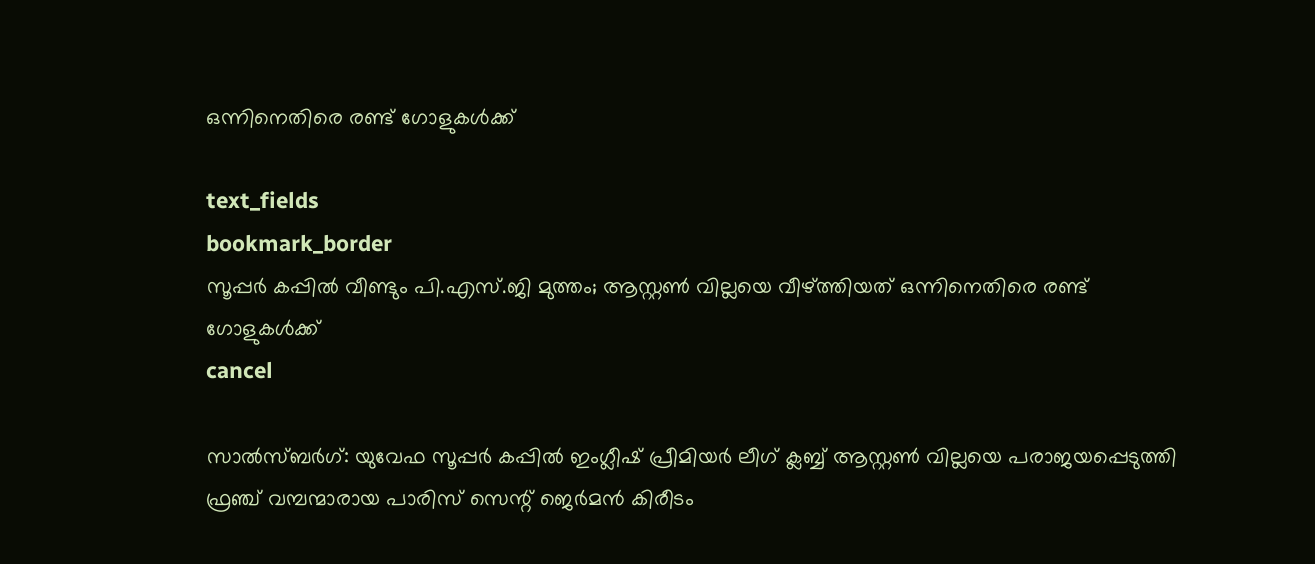ഒന്നിനെതിരെ രണ്ട് ഗോളുകൾക്ക്

text_fields
bookmark_border
സൂപ്പർ കപ്പിൽ വീണ്ടും പി.എസ്.ജി മുത്തം; ആസ്റ്റൺ വില്ലയെ വീഴ്ത്തിയത് ഒന്നിനെതിരെ രണ്ട് ഗോളുകൾക്ക്
cancel

സാൽസ്ബർഗ്: യുവേഫ സൂപ്പർ കപ്പിൽ ഇംഗ്ലീഷ് പ്രീമിയർ ലീഗ് ക്ലബ്ബ് ആസ്റ്റൺ വില്ലയെ പരാജയപ്പെടുത്തി ഫ്രഞ്ച് വമ്പന്മാരായ പാരിസ് സെന്റ് ജെർമൻ കിരീടം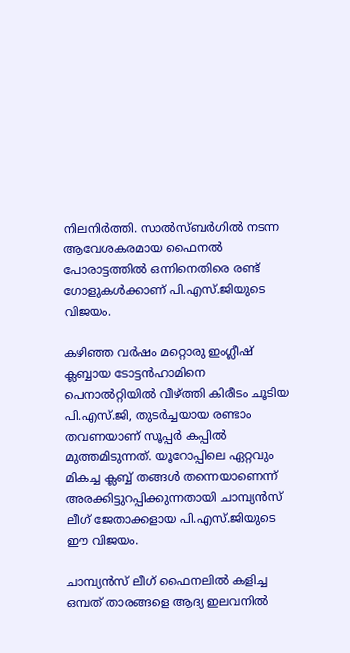നിലനിർത്തി. സാൽസ്ബർഗിൽ നടന്ന ആവേശകരമായ ഫൈനൽ പോരാട്ടത്തിൽ ഒന്നിനെതിരെ രണ്ട് ഗോളുകൾക്കാണ് പി.എസ്.ജിയുടെ വിജയം.

കഴിഞ്ഞ വർഷം മറ്റൊരു ഇംഗ്ലീഷ് ക്ലബ്ബായ ടോട്ടൻഹാമിനെ പെനാൽറ്റിയിൽ വീഴ്ത്തി കിരീടം ചൂടിയ പി.എസ്.ജി, തുടർച്ചയായ രണ്ടാം തവണയാണ് സൂപ്പർ കപ്പിൽ മുത്തമിടുന്നത്. യൂറോപ്പിലെ ഏറ്റവും മികച്ച ക്ലബ്ബ് തങ്ങൾ തന്നെയാണെന്ന് അരക്കിട്ടുറപ്പിക്കുന്നതായി ചാമ്പ്യൻസ് ലീഗ് ജേതാക്കളായ പി.എസ്.ജിയുടെ ഈ വിജയം.

ചാമ്പ്യൻസ് ലീഗ് ഫൈനലിൽ കളിച്ച ഒമ്പത് താരങ്ങളെ ആദ്യ ഇലവനിൽ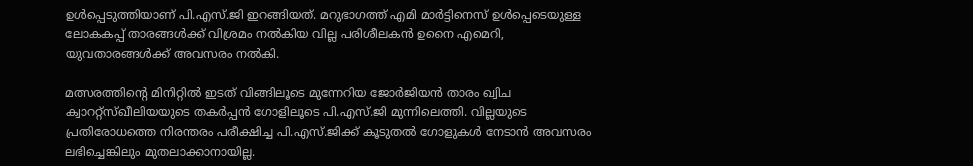ഉൾപ്പെടുത്തിയാണ് പി.എസ്.ജി ഇറങ്ങിയത്. മറുഭാഗത്ത് എമി മാർട്ടിനെസ് ഉൾപ്പെടെയുള്ള ലോകകപ്പ് താരങ്ങൾക്ക് വിശ്രമം നൽകിയ വില്ല പരിശീലകൻ ഉനൈ എമെറി, യുവതാരങ്ങൾക്ക് അവസരം നൽകി.

മത്സരത്തിന്റെ മിനിറ്റിൽ ഇടത് വിങ്ങിലൂടെ മുന്നേറിയ ജോർജിയൻ താരം ഖ്വിച ക്വാററ്റ്സ്ഖീലിയയുടെ തകർപ്പൻ ഗോളിലൂടെ പി.എസ്.ജി മുന്നിലെത്തി. വില്ലയുടെ പ്രതിരോധത്തെ നിരന്തരം പരീക്ഷിച്ച പി.എസ്.ജിക്ക് കൂടുതൽ ഗോളുകൾ നേടാൻ അവസരം ലഭിച്ചെങ്കിലും മുതലാക്കാനായില്ല.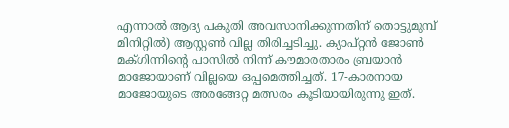എന്നാൽ ആദ്യ പകുതി അവസാനിക്കുന്നതിന് തൊട്ടുമുമ്പ് മിനിറ്റിൽ) ആസ്റ്റൺ വില്ല തിരിച്ചടിച്ചു. ക്യാപ്റ്റൻ ജോൺ മക്ഗിന്നിന്റെ പാസിൽ നിന്ന് കൗമാരതാരം ബ്രയാൻ മാജോയാണ് വില്ലയെ ഒപ്പമെത്തിച്ചത്. 17-കാരനായ മാജോയുടെ അരങ്ങേറ്റ മത്സരം കൂടിയായിരുന്നു ഇത്.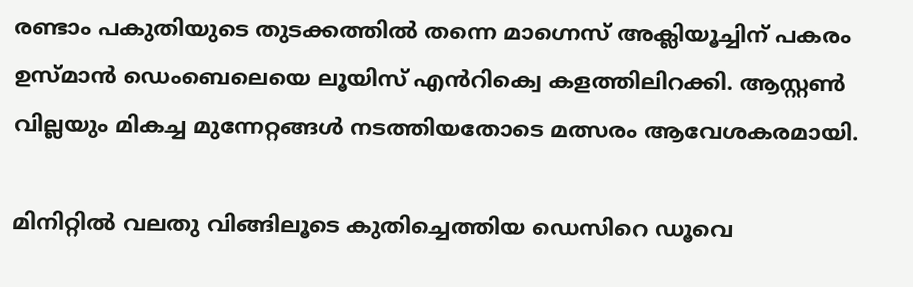രണ്ടാം പകുതിയുടെ തുടക്കത്തിൽ തന്നെ മാഗ്നെസ് അക്ലിയൂച്ചിന് പകരം ഉസ്മാൻ ഡെംബെലെയെ ലൂയിസ് എൻറിക്വെ കളത്തിലിറക്കി. ആസ്റ്റൺ വില്ലയും മികച്ച മുന്നേറ്റങ്ങൾ നടത്തിയതോടെ മത്സരം ആവേശകരമായി.

മിനിറ്റിൽ വലതു വിങ്ങിലൂടെ കുതിച്ചെത്തിയ ഡെസിറെ ഡൂവെ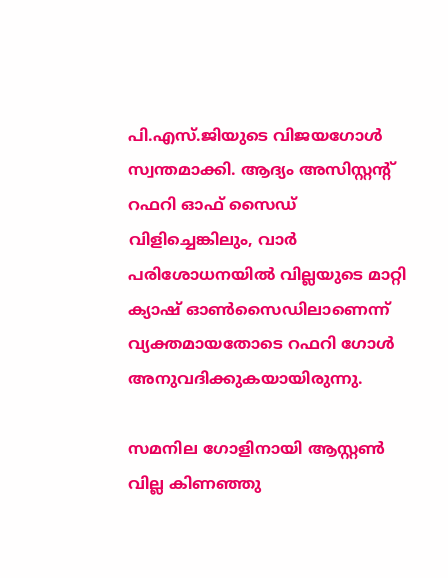പി.എസ്.ജിയുടെ വിജയഗോൾ സ്വന്തമാക്കി. ആദ്യം അസിസ്റ്റന്റ് റഫറി ഓഫ് സൈഡ് വിളിച്ചെങ്കിലും, വാർ പരിശോധനയിൽ വില്ലയുടെ മാറ്റി ക്യാഷ് ഓൺസൈഡിലാണെന്ന് വ്യക്തമായതോടെ റഫറി ഗോൾ അനുവദിക്കുകയായിരുന്നു.

സമനില ഗോളിനായി ആസ്റ്റൺ വില്ല കിണഞ്ഞു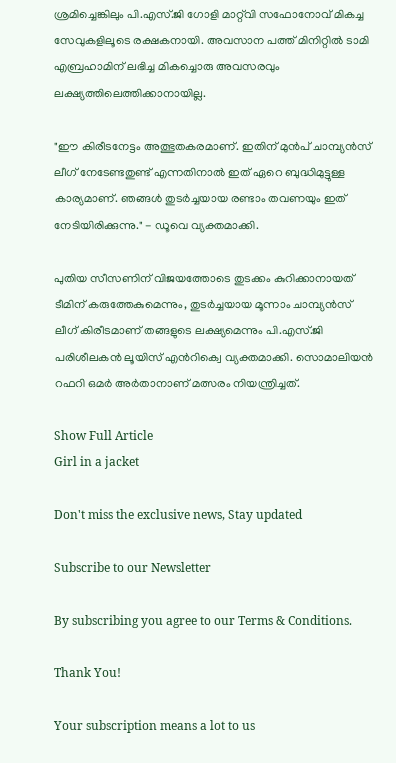ശ്രമിച്ചെങ്കിലും പി.എസ്.ജി ഗോളി മാറ്റ്‌വി സഫോനോവ് മികച്ച സേവുകളിലൂടെ രക്ഷകനായി. അവസാന പത്ത് മിനിറ്റിൽ ടാമി എബ്രഹാമിന് ലഭിച്ച മികച്ചൊരു അവസരവും ലക്ഷ്യത്തിലെത്തിക്കാനായില്ല.

"ഈ കിരീടനേട്ടം അത്ഭുതകരമാണ്. ഇതിന് മുൻപ് ചാമ്പ്യൻസ് ലീഗ് നേടേണ്ടതുണ്ട് എന്നതിനാൽ ഇത് ഏറെ ബുദ്ധിമുട്ടുള്ള കാര്യമാണ്. ഞങ്ങൾ തുടർച്ചയായ രണ്ടാം തവണയും ഇത് നേടിയിരിക്കുന്നു." - ഡൂവെ വ്യക്തമാക്കി.

പുതിയ സീസണിന് വിജയത്തോടെ തുടക്കം കുറിക്കാനായത് ടീമിന് കരുത്തേകുമെന്നും, തുടർച്ചയായ മൂന്നാം ചാമ്പ്യൻസ് ലീഗ് കിരീടമാണ് തങ്ങളുടെ ലക്ഷ്യമെന്നും പി.എസ്.ജി പരിശീലകൻ ലൂയിസ് എൻറിക്വെ വ്യക്തമാക്കി. സൊമാലിയൻ റഫറി ഒമർ അർതാനാണ് മത്സരം നിയന്ത്രിച്ചത്.

Show Full Article
Girl in a jacket

Don't miss the exclusive news, Stay updated

Subscribe to our Newsletter

By subscribing you agree to our Terms & Conditions.

Thank You!

Your subscription means a lot to us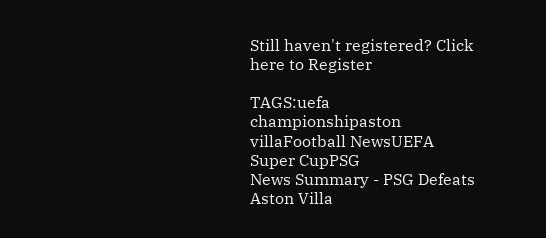Still haven't registered? Click here to Register

TAGS:uefa championshipaston villaFootball NewsUEFA Super CupPSG
News Summary - PSG Defeats Aston Villa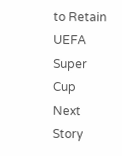to Retain UEFA Super Cup
Next Story